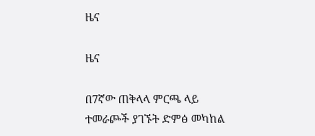ዜና

ዜና

በ7ኛው ጠቅላላ ምርጫ ላይ ተመራጮች ያገኙት ድምፅ መካከል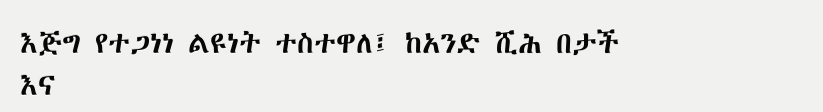እጅግ የተጋነነ ልዩነት ተስተዋለ፤ ከአንድ ሺሕ በታች እና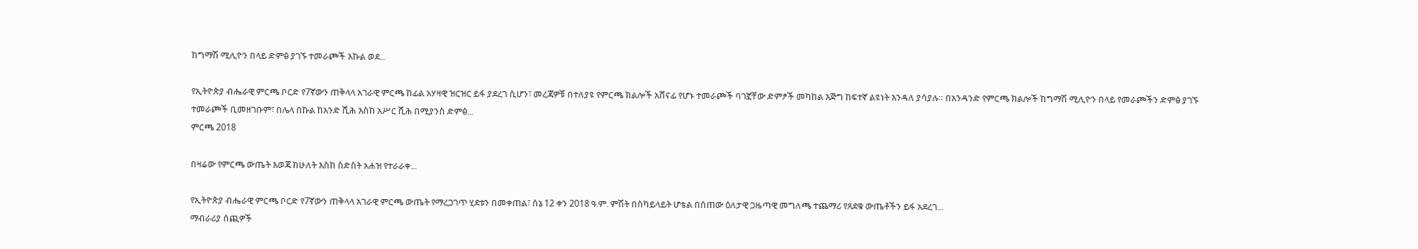ከግማሽ ሚሊዮን በላይ ድምፅ ያገኙ ተመራጮች እኩል ወደ...

የኢትዮጵያ ብሔራዊ ምርጫ ቦርድ የ7ኛውን ጠቅላላ አገራዊ ምርጫ ከፊል አሃዛዊ ዝርዝር ይፋ ያደረገ ሲሆን፣ መረጃዎቹ በተለያዩ የምርጫ ክልሎች አሸናፊ የሆኑ ተመራጮች ባገኟቸው ድምፆች መካከል እጅግ ከፍተኛ ልዩነት እንዳለ ያሳያሉ። በአንዳንድ የምርጫ ክልሎች ከግማሽ ሚሊዮን በላይ የመራጮችን ድምፅ ያገኙ ተመራጮች ቢመዘገቡም፣ በሌላ በኩል ከአንድ ሺሕ እስከ አሥር ሺሕ በሚያንስ ድምፅ...
ምርጫ 2018

በዛሬው የምርጫ ውጤት እወጃ ከሁለት እስከ ስድስት አሐዝ የተራራቀ...

የኢትዮጵያ ብሔራዊ ምርጫ ቦርድ የ7ኛውን ጠቅላላ አገራዊ ምርጫ ውጤት የማረጋገጥ ሂደቱን በመቀጠል፣ ሰኔ 12 ቀን 2018 ዓ.ም. ምሽት በስካይላይት ሆቴል በሰጠው ዕለታዊ ጋዜጣዊ መግለጫ ተጨማሪ የጸደቁ ውጤቶችን ይፋ አደረገ...
ማብራሪያ ሰጪዎች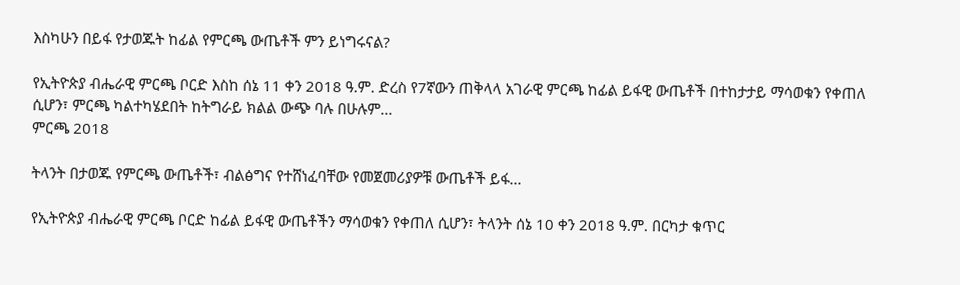እስካሁን በይፋ የታወጁት ከፊል የምርጫ ውጤቶች ምን ይነግሩናል?

የኢትዮጵያ ብሔራዊ ምርጫ ቦርድ እስከ ሰኔ 11 ቀን 2018 ዓ.ም. ድረስ የ7ኛውን ጠቅላላ አገራዊ ምርጫ ከፊል ይፋዊ ውጤቶች በተከታታይ ማሳወቁን የቀጠለ ሲሆን፣ ምርጫ ካልተካሄደበት ከትግራይ ክልል ውጭ ባሉ በሁሉም...
ምርጫ 2018

ትላንት በታወጁ የምርጫ ውጤቶች፣ ብልፅግና የተሸነፈባቸው የመጀመሪያዎቹ ውጤቶች ይፋ...

የኢትዮጵያ ብሔራዊ ምርጫ ቦርድ ከፊል ይፋዊ ውጤቶችን ማሳወቁን የቀጠለ ሲሆን፣ ትላንት ሰኔ 10 ቀን 2018 ዓ.ም. በርካታ ቁጥር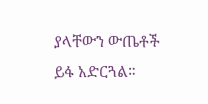ያላቸውን ውጤቶች ይፋ አድርጓል።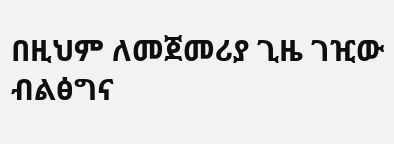በዚህም ለመጀመሪያ ጊዜ ገዢው ብልፅግና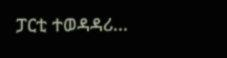ፓርቲ ተወዳዳሪ...